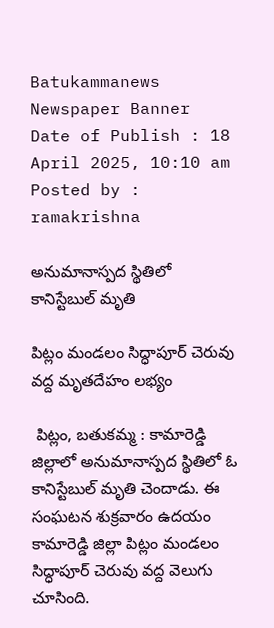Batukammanews
Newspaper Banner
Date of Publish : 18 April 2025, 10:10 am Posted by : ramakrishna

అనుమానాస్పద స్థితిలో కానిస్టేబుల్ మృతి

పిట్లం మండలం సిద్ధాపూర్ చెరువు వద్ద మృతదేహం లభ్యం

 పిట్లం, బతుకమ్మ : కామారెడ్డి జిల్లాలో అనుమానాస్పద స్థితిలో ఓ కానిస్టేబుల్ మృతి చెందాడు. ఈ సంఘటన శుక్రవారం ఉదయం కామారెడ్డి జిల్లా పిట్లం మండలం సిద్ధాపూర్ చెరువు వద్ద వెలుగు చూసింది.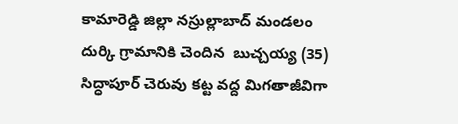కామారెడ్డి జిల్లా నస్రుల్లాబాద్ మండలం దుర్కి గ్రామానికి చెందిన  బుచ్చయ్య (35)  సిద్ధాపూర్ చెరువు కట్ట వద్ద మిగతాజీవిగా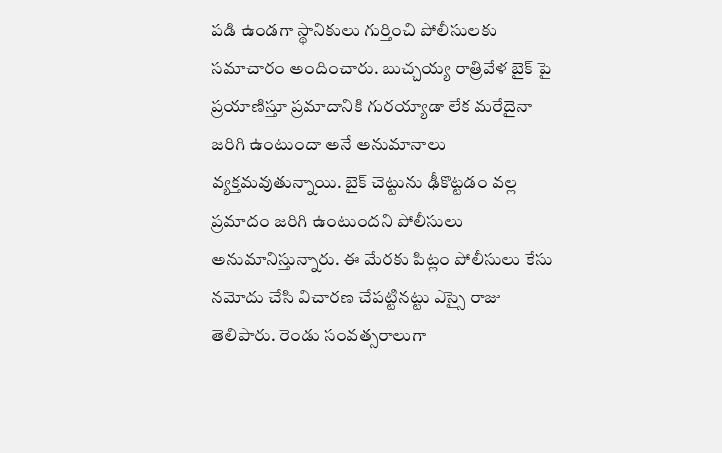పడి ఉండగా స్థానికులు గుర్తించి పోలీసులకు సమాచారం అందించారు. బుచ్చయ్య రాత్రివేళ బైక్ పై ప్రయాణిస్తూ ప్రమాదానికి గురయ్యాడా లేక మరేదైనా జరిగి ఉంటుందా అనే అనుమానాలు వ్యక్తమవుతున్నాయి. బైక్ చెట్టును ఢీకొట్టడం వల్ల ప్రమాదం జరిగి ఉంటుందని పోలీసులు అనుమానిస్తున్నారు. ఈ మేరకు పిట్లం పోలీసులు కేసు నమోదు చేసి విచారణ చేపట్టినట్టు ఎస్సై రాజు తెలిపారు. రెండు సంవత్సరాలుగా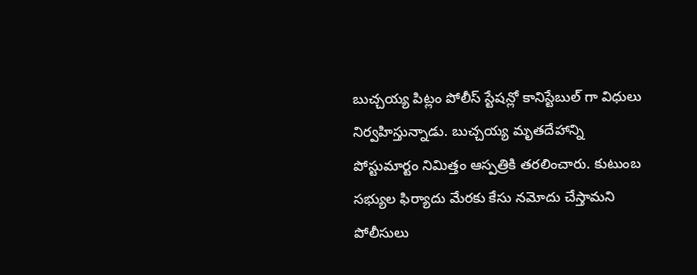బుచ్చయ్య పిట్లం పోలీస్ స్టేషన్లో కానిస్టేబుల్ గా విధులు నిర్వహిస్తున్నాడు. బుచ్చయ్య మృతదేహాన్ని పోస్టుమార్టం నిమిత్తం ఆస్పత్రికి తరలించారు. కుటుంబ సభ్యుల ఫిర్యాదు మేరకు కేసు నమోదు చేస్తామని పోలీసులు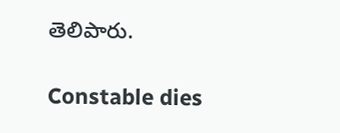తెలిపారు.

Constable dies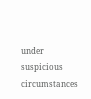under suspicious circumstances